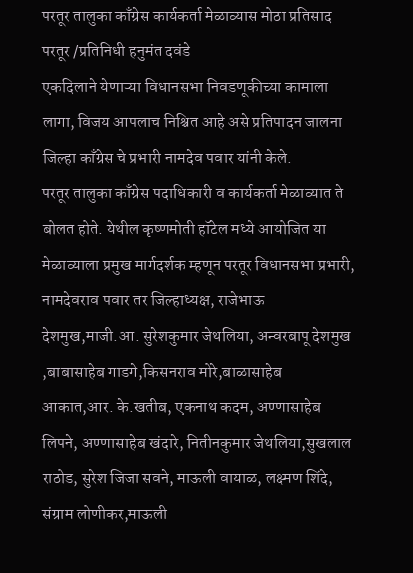परतूर तालुका काँग्रेस कार्यकर्ता मेळाव्यास मोठा प्रतिसाद
परतूर /प्रतिनिधी हनुमंत दवंडे
एकदिलाने येणाऱ्या विधानसभा निवडणूकीच्या कामाला लागा, विजय आपलाच निश्चित आहे असे प्रतिपादन जालना जिल्हा काँग्रेस चे प्रभारी नामदेव पवार यांनी केले.
परतूर तालुका काँग्रेस पदाधिकारी व कार्यकर्ता मेळाव्यात ते बोलत होते. येथील कृष्णमोती हॉटेल मध्ये आयोजित या मेळाव्याला प्रमुख मार्गदर्शक म्हणून परतूर विधानसभा प्रभारी, नामदेवराव पवार तर जिल्हाध्यक्ष, राजेभाऊ देशमुख,माजी.आ. सुरेशकुमार जेथलिया, अन्वरबापू देशमुख ,बाबासाहेब गाडगे,किसनराव मोरे,बाळासाहेब आकात,आर. के.खतीब, एकनाथ कदम, अण्णासाहेब लिपने, अण्णासाहेब खंदारे, नितीनकुमार जेथलिया,सुखलाल राठोड, सुरेश जिजा सवने, माऊली वायाळ, लक्ष्मण शिंदे, संग्राम लोणीकर,माऊली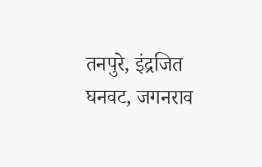तनपुरे, इंद्रजित घनवट, जगनराव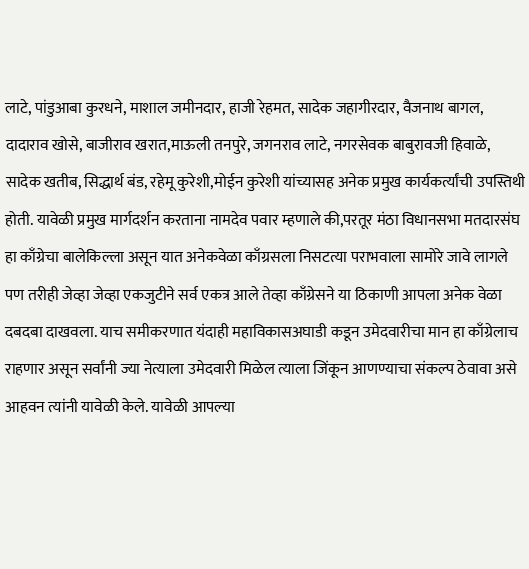लाटे, पांडुआबा कुरधने, माशाल जमीनदार, हाजी रेहमत, सादेक जहागीरदार, वैजनाथ बागल, दादाराव खोसे, बाजीराव खरात,माऊली तनपुरे, जगनराव लाटे, नगरसेवक बाबुरावजी हिवाळे, सादेक खतीब, सिद्धार्थ बंड, रहेमू कुरेशी,मोईन कुरेशी यांच्यासह अनेक प्रमुख कार्यकर्त्यांची उपस्तिथी होती. यावेळी प्रमुख मार्गदर्शन करताना नामदेव पवार म्हणाले की,परतूर मंठा विधानसभा मतदारसंघ हा काँग्रेचा बालेकिल्ला असून यात अनेकवेळा काँग्रसला निसटत्या पराभवाला सामोरे जावे लागले पण तरीही जेव्हा जेव्हा एकजुटीने सर्व एकत्र आले तेव्हा काँग्रेसने या ठिकाणी आपला अनेक वेळा दबदबा दाखवला. याच समीकरणात यंदाही महाविकासअघाडी कडून उमेदवारीचा मान हा काँग्रेलाच राहणार असून सर्वांनी ज्या नेत्याला उमेदवारी मिळेल त्याला जिंकून आणण्याचा संकल्प ठेवावा असे आहवन त्यांनी यावेळी केले. यावेळी आपल्या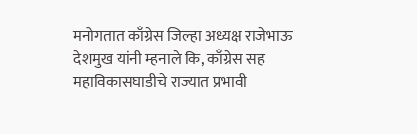मनोगतात काँग्रेस जिल्हा अध्यक्ष राजेभाऊ देशमुख यांनी म्हनाले कि, काँग्रेस सह महाविकासघाडीचे राज्यात प्रभावी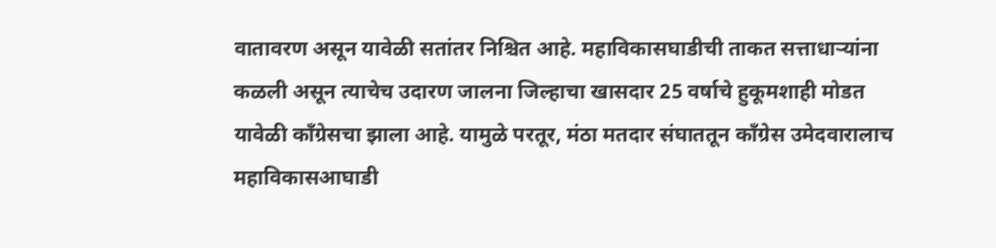वातावरण असून यावेळी सतांतर निश्चित आहे. महाविकासघाडीची ताकत सत्ताधाऱ्यांना कळली असून त्याचेच उदारण जालना जिल्हाचा खासदार 25 वर्षाचे हुकूमशाही मोडत यावेळी काँग्रेसचा झाला आहे. यामुळे परतूर, मंठा मतदार संघाततून काँग्रेस उमेदवारालाच महाविकासआघाडी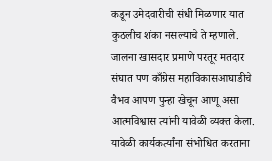कडून उमेदवारीची संधी मिळणार यात कुठलीच शंका नसल्याचे ते म्हणाले. जालना खासदार प्रमाणे परतूर मतदार संघात पण काँग्रेस महाविकासआघाडीचे वैभव आपण पुन्हा खेचून आणू असा आत्मविश्वास त्यांनी यावेळी व्यक्त केला. यावेळी कार्यकर्त्यांना संभोधित करताना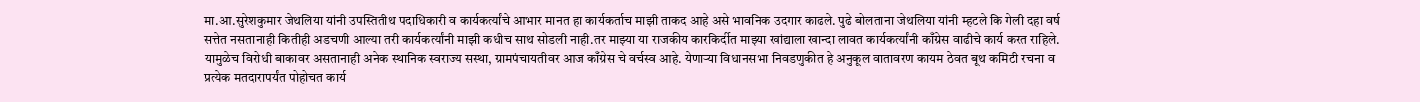मा.आ.सुरेशकुमार जेथलिया यांनी उपस्तितीथ पदाधिकारी व कार्यकर्त्यांचे आभार मानत हा कार्यकर्ताच माझी ताकद आहे असे भावनिक उदगार काढले. पुढे बोलताना जेथलिया यांनी म्हटले कि गेली दहा वर्ष सत्तेत नसतानाही कितीही अडचणी आल्या तरी कार्यकर्त्यांनी माझी कधीच साथ सोडली नाही.तर माझ्या या राजकीय कारकिर्दीत माझ्या खांद्याला खान्दा लावत कार्यकर्त्यांनी काँग्रेस वाढीचे कार्य करत राहिले. यामुळेच विरोधी बाकावर असतानाही अनेक स्थानिक स्वराज्य सस्था, ग्रामपंचायतीवर आज काँग्रेस चे वर्चस्व आहे. येणाऱ्या विधानसभा निवडणुकीत हे अनुकूल वातावरण कायम ठेवत बूथ कमिटी रचना व प्रत्येक मतदारापर्यंत पोहोचत कार्य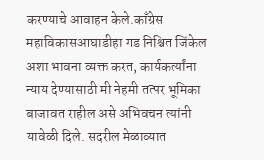करण्याचे आवाहन केले.काँग्रेस महाविकासआघाडीहा गड निश्चित जिंकेल अशा भावना व्यक्त करत, कार्यकर्त्यांना न्याय देण्यासाठी मी नेहमी तत्पर भूमिका बाजावत राहील असे अभिवचन त्यांनी यावेळी दिले. सदरील मेळाव्यात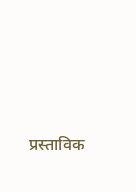प्रस्ताविक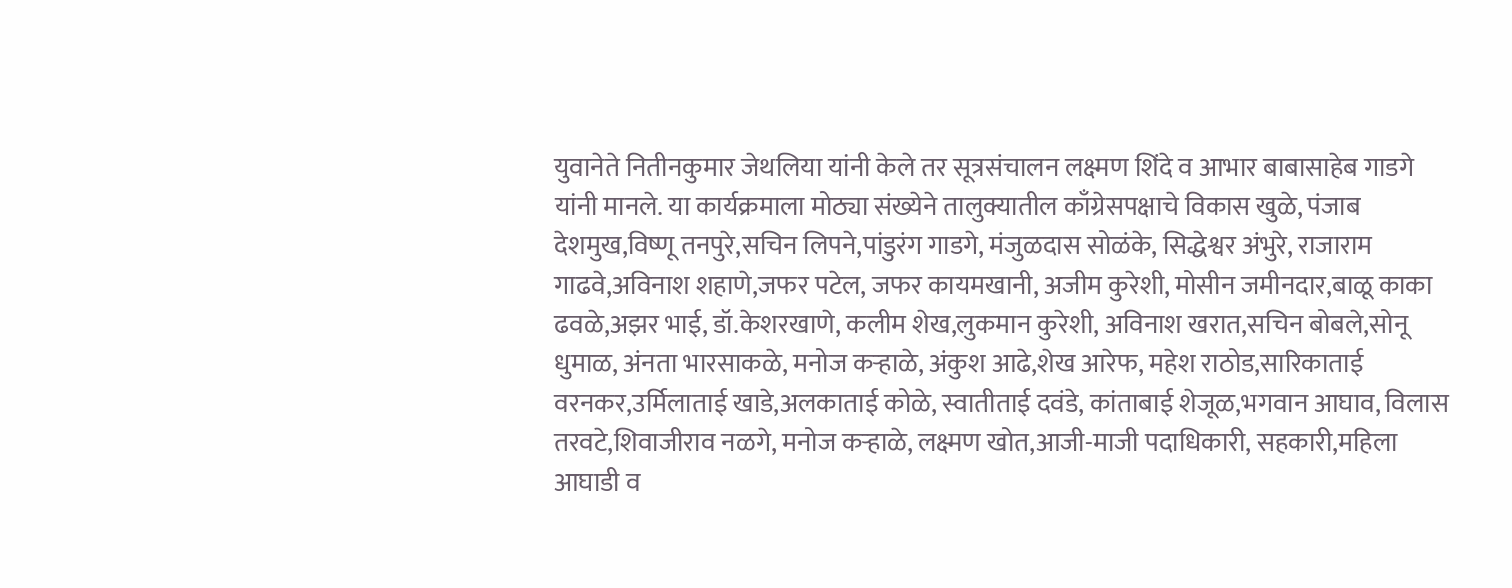युवानेते नितीनकुमार जेथलिया यांनी केले तर सूत्रसंचालन लक्ष्मण शिंदे व आभार बाबासाहेब गाडगे यांनी मानले. या कार्यक्रमाला मोठ्या संख्येने तालुक्यातील काँग्रेसपक्षाचे विकास खुळे, पंजाब देशमुख,विष्णू तनपुरे,सचिन लिपने,पांडुरंग गाडगे, मंजुळदास सोळंके, सिद्धेश्वर अंभुरे, राजाराम गाढवे,अविनाश शहाणे,जफर पटेल, जफर कायमखानी, अजीम कुरेशी, मोसीन जमीनदार,बाळू काका ढवळे,अझर भाई, डॉ.केशरखाणे, कलीम शेख,लुकमान कुरेशी, अविनाश खरात,सचिन बोबले,सोनू धुमाळ, अंनता भारसाकळे, मनोज कऱ्हाळे, अंकुश आढे,शेख आरेफ, महेश राठोड,सारिकाताई वरनकर,उर्मिलाताई खाडे,अलकाताई कोळे, स्वातीताई दवंडे, कांताबाई शेजूळ,भगवान आघाव, विलास तरवटे,शिवाजीराव नळगे, मनोज कऱ्हाळे, लक्ष्मण खोत,आजी-माजी पदाधिकारी, सहकारी,महिला आघाडी व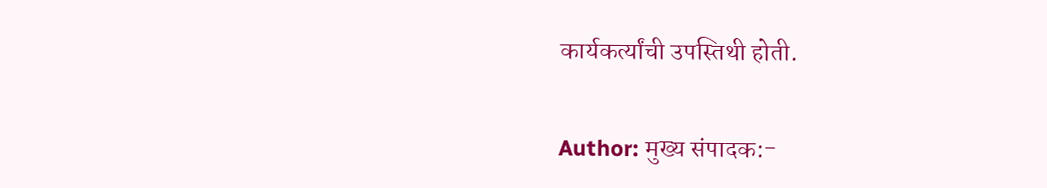कार्यकर्त्यांची उपस्तिथी होती.

Author: मुख्य संपादक:-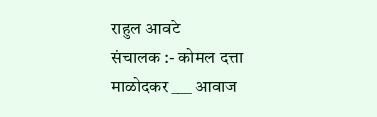राहुल आवटे
संचालक :- कोमल दत्ता माळोदकर ___ आवाज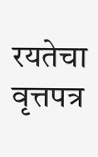रयतेचा वृत्तपत्र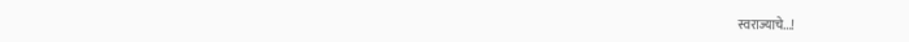स्वराज्याचे...!